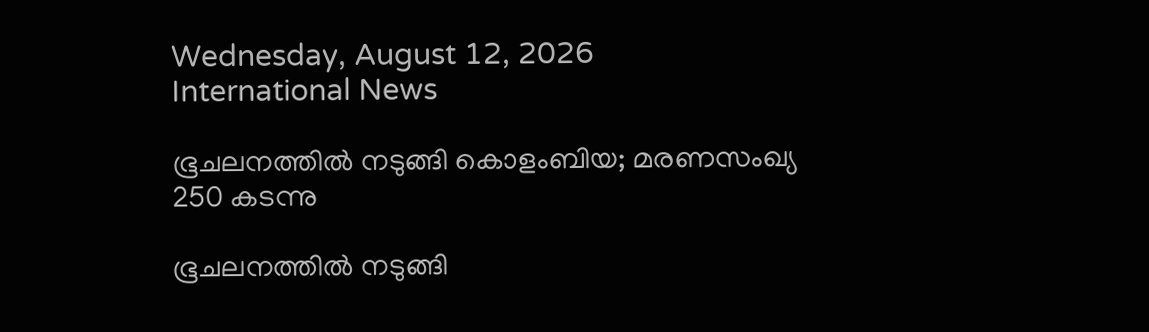Wednesday, August 12, 2026
International News

ഭൂചലനത്തില്‍ നടുങ്ങി കൊളംബിയ; മരണസംഖ്യ 250 കടന്നു

ഭൂചലനത്തില്‍ നടുങ്ങി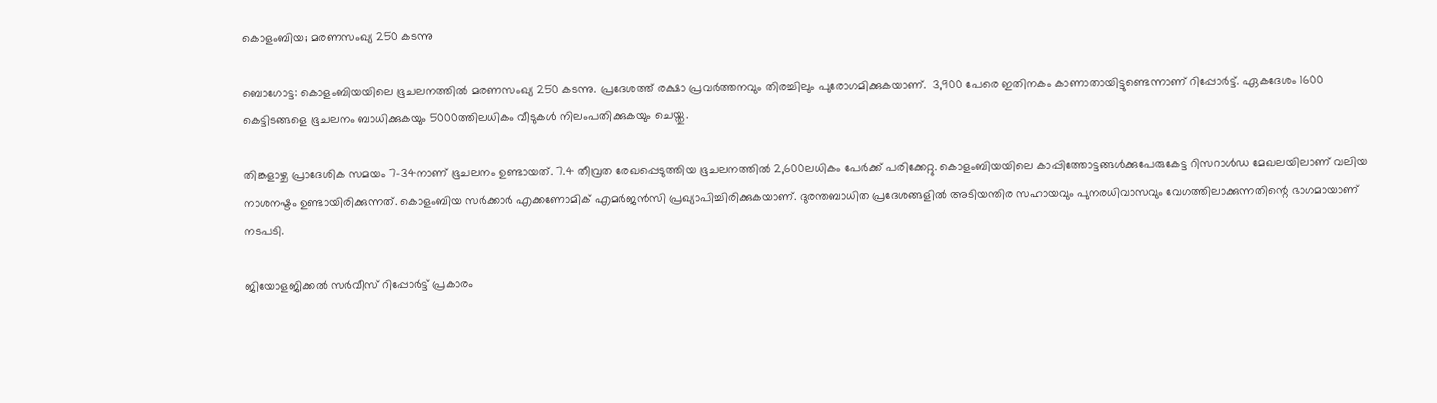കൊളംബിയ; മരണസംഖ്യ 250 കടന്നു

ബൊഗോട്ട: കൊളംബിയയിലെ ഭൂചലനത്തില്‍ മരണസംഖ്യ 250 കടന്നു. പ്രദേശത്ത് രക്ഷാ പ്രവര്‍ത്തനവും തിരച്ചിലും പുരോഗമിക്കുകയാണ്.  3,900 പേരെ ഇതിനകം കാണാതായിട്ടുണ്ടെന്നാണ് റിപ്പോര്‍ട്ട്. ഏകദേശം 1600 കെട്ടിടങ്ങളെ ഭൂചലനം ബാധിക്കുകയും 5000ത്തിലധികം വീടുകള്‍ നിലംപതിക്കുകയും ചെയ്തു.

തിങ്കളാഴ്ച പ്രാദേശിക സമയം 7-34നാണ് ഭൂചലനം ഉണ്ടായത്. 7.4 തീവ്രത രേഖപ്പെടുത്തിയ ഭൂചലനത്തില്‍ 2,600ലധികം പേര്‍ക്ക് പരിക്കേറ്റു. കൊളംബിയയിലെ കാപ്പിത്തോട്ടങ്ങള്‍ക്കുപേരുകേട്ട റിസറാള്‍ഡ മേഖലയിലാണ് വലിയ നാശനഷ്ടം ഉണ്ടായിരിക്കുന്നത്. കൊളംബിയ സര്‍ക്കാര്‍ എക്കണോമിക് എമര്‍ജന്‍സി പ്രഖ്യാപിച്ചിരിക്കുകയാണ്. ദുരന്തബാധിത പ്രദേശങ്ങളില്‍ അടിയന്തിര സഹായവും പുനരധിവാസവും വേഗത്തിലാക്കുന്നതിന്റെ ഭാഗമായാണ് നടപടി.

ജിയോളജിക്കല്‍ സര്‍വീസ് റിപ്പോര്‍ട്ട് പ്രകാരം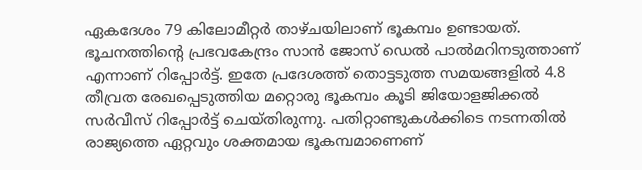ഏകദേശം 79 കിലോമീറ്റര്‍ താഴ്ചയിലാണ് ഭൂകമ്പം ഉണ്ടായത്. ഭൂചനത്തിന്റെ പ്രഭവകേന്ദ്രം സാന്‍ ജോസ് ഡെല്‍ പാല്‍മറിനടുത്താണ് എന്നാണ് റിപ്പോര്‍ട്ട്. ഇതേ പ്രദേശത്ത് തൊട്ടടുത്ത സമയങ്ങളില്‍ 4.8 തീവ്രത രേഖപ്പെടുത്തിയ മറ്റൊരു ഭൂകമ്പം കൂടി ജിയോളജിക്കല്‍ സര്‍വീസ് റിപ്പോര്‍ട്ട് ചെയ്തിരുന്നു. പതിറ്റാണ്ടുകള്‍ക്കിടെ നടന്നതില്‍ രാജ്യത്തെ ഏറ്റവും ശക്തമായ ഭൂകമ്പമാണെണ്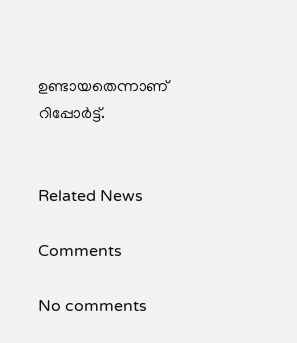ഉണ്ടായതെന്നാണ് റിപ്പോര്‍ട്ട്.


Related News

Comments

No comments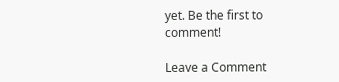yet. Be the first to comment!

Leave a Comment